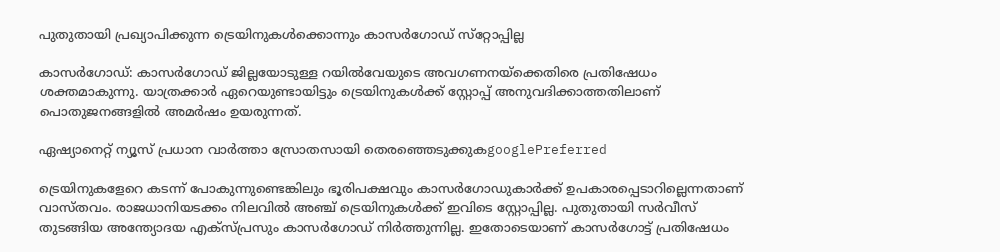പുതുതായി പ്രഖ്യാപിക്കുന്ന ട്രെയിനുകള്‍ക്കൊന്നും കാസര്‍ഗോഡ് സ്‌റ്റോപ്പില്ല

കാസർഗോഡ്: കാസർഗോഡ് ജില്ലയോടുള്ള റയിൽവേയുടെ അവഗണനയ്ക്കെതിരെ പ്രതിഷേധം ശക്തമാകുന്നു. യാത്രക്കാർ ഏറെയുണ്ടായിട്ടും ട്രെയിനുകൾക്ക് സ്റ്റോപ്പ് അനുവദിക്കാത്തതിലാണ് പൊതുജനങ്ങളിൽ അമർഷം ഉയരുന്നത്.

ഏഷ്യാനെറ്റ് ന്യൂസ് പ്രധാന വാർത്താ സ്രോതസായി തെരഞ്ഞെടുക്കുകgooglePreferred

ട്രെയിനുകളേറെ കടന്ന് പോകുന്നുണ്ടെങ്കിലും ഭൂരിപക്ഷവും കാസർഗോഡുകാർക്ക് ഉപകാരപ്പെടാറില്ലെന്നതാണ് വാസ്തവം. രാജധാനിയടക്കം നിലവിൽ അഞ്ച് ട്രെയിനുകൾക്ക് ഇവിടെ സ്റ്റോപ്പില്ല. പുതുതായി സർവീസ് തുടങ്ങിയ അന്ത്യോദയ എക്സ്പ്രസും കാസർഗോഡ് നിർത്തുന്നില്ല. ഇതോടെയാണ് കാസർഗോട്ട് പ്രതിഷേധം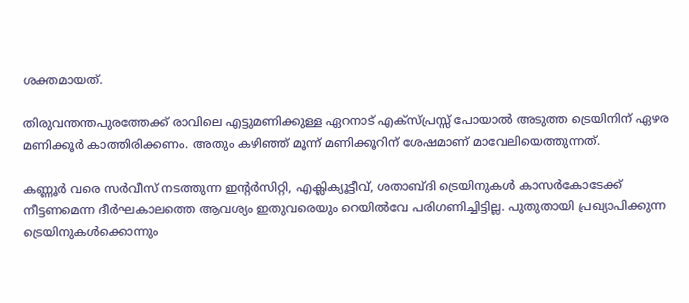ശക്തമായത്.

തിരുവന്തന്തപുരത്തേക്ക് രാവിലെ എട്ടുമണിക്കുള്ള ഏറനാട് എക്സ്പ്രസ്സ് പോയാൽ അടുത്ത ട്രെയിനിന് ഏഴര മണിക്കൂർ കാത്തിരിക്കണം. അതും കഴിഞ്ഞ് മൂന്ന് മണിക്കൂറിന് ശേഷമാണ് മാവേലിയെത്തുന്നത്.

കണ്ണൂർ വരെ സർവീസ് നടത്തുന്ന ഇന്റർസിറ്റി, എക്ലിക്യൂട്ടീവ്, ശതാബ്ദി ട്രെയിനുകൾ കാസർകോടേക്ക് നീട്ടണമെന്ന ദീർഘകാലത്തെ ആവശ്യം ഇതുവരെയും റെയിൽവേ പരിഗണിച്ചിട്ടില്ല. പുതുതായി പ്രഖ്യാപിക്കുന്ന ട്രെയിനുകൾക്കൊന്നും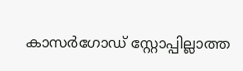കാസർഗോഡ് സ്റ്റോപ്പില്ലാത്ത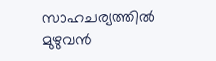സാഹചര്യത്തിൽ മുഴുവൻ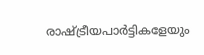രാഷ്ട്രീയപാർട്ടികളേയും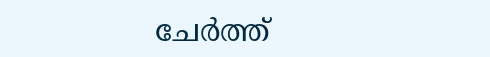ചേർത്ത്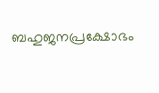ബഹുജനപ്രക്ഷോഭം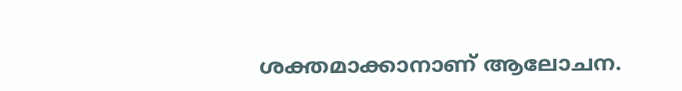ശക്തമാക്കാനാണ് ആലോചന.